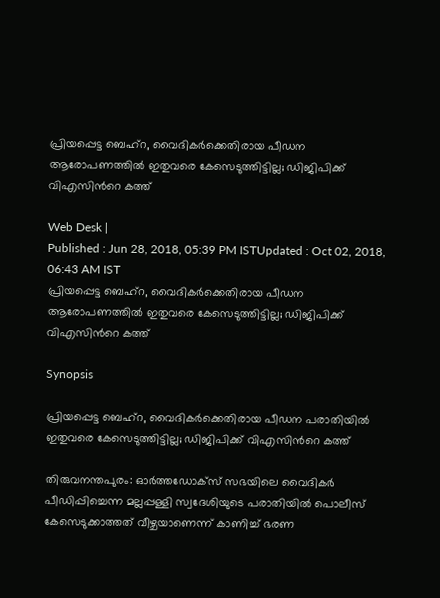പ്രിയപ്പെട്ട ബെഹ്റ, വൈദികര്‍ക്കെതിരായ പീഡന ആരോപണത്തില്‍ ഇതുവരെ കേസെടുത്തിട്ടില്ല; ഡിജിപിക്ക് വിഎസിന്‍റെ കത്ത്

Web Desk |
Published : Jun 28, 2018, 05:39 PM ISTUpdated : Oct 02, 2018, 06:43 AM IST
പ്രിയപ്പെട്ട ബെഹ്റ, വൈദികര്‍ക്കെതിരായ പീഡന ആരോപണത്തില്‍ ഇതുവരെ കേസെടുത്തിട്ടില്ല; ഡിജിപിക്ക് വിഎസിന്‍റെ കത്ത്

Synopsis

പ്രിയപ്പെട്ട ബെഹ്റ, വൈദികര്‍ക്കെതിരായ പീഡന പരാതിയില്‍ ഇതുവരെ കേസെടുത്തിട്ടില്ല; ഡിജിപിക്ക് വിഎസിന്‍റെ കത്ത്

തിരുവനന്തപുരം: ഓര്‍ത്തഡോക്സ് സഭയിലെ വൈദികര്‍ പീഡിപ്പിച്ചെന്ന മല്ലപ്പള്ളി സ്വദേശിയുടെ പരാതിയില്‍ പൊലീസ് കേസെടുക്കാത്തത് വീഴ്ചയാണെന്ന് കാണിച്ച് ഭരണ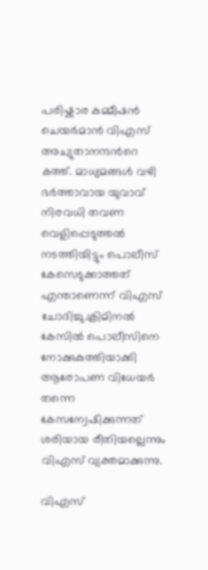പരിഷ്കാര കമ്മീഷന്‍ ചെയര്‍മാന്‍ വിഎസ് അച്യുതാനന്ദന്‍റെ കത്ത്. മാധ്യമങ്ങള്‍ വഴി ഭര്‍ത്താവായ യുവാവ് നിരവധി തവണ വെളിപ്പെടുത്തല്‍ നടത്തിയിട്ടും പൊലീസ് കേസെടുക്കാത്തത് എന്താണെന്ന് വിഎസ് ചോദിച്ചു.ക്രിമിനല്‍ കേസില്‍ പൊലീസിനെ നോക്കുകുത്തിയാക്കി ആരോപണ വിധേയര്‍ തന്നെ കേസന്വേഷിക്കുന്നത് ശരിയായ രീതിയല്ലെന്നും വിഎസ് വ്യക്തമാക്കുന്നു.

വിഎസ്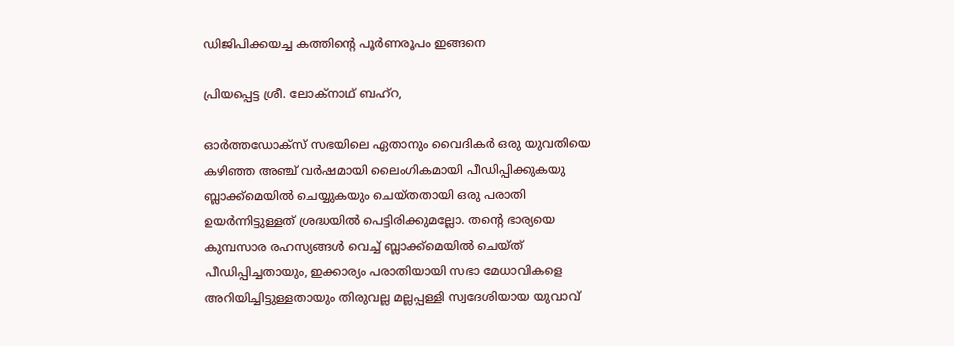ഡിജിപിക്കയച്ച കത്തിന്‍റെ പൂര്‍ണരൂപം ഇങ്ങനെ

പ്രിയപ്പെട്ട ശ്രീ. ലോക്നാഥ് ബഹ്റ,

ഓർത്തഡോക്സ് സഭയിലെ ഏതാനും വൈദികർ ഒരു യുവതിയെ കഴിഞ്ഞ അഞ്ച് വർഷമായി ലൈംഗികമായി പീഡിപ്പിക്കുകയു ബ്ലാക്ക്മെയിൽ ചെയ്യുകയും ചെയ്തതായി ഒരു പരാതി ഉയർന്നിട്ടുള്ളത് ശ്രദ്ധയിൽ പെട്ടിരിക്കുമല്ലോ. തന്റെ ഭാര്യയെ കുമ്പസാര രഹസ്യങ്ങൾ വെച്ച് ബ്ലാക്ക്മെയിൽ ചെയ്ത് പീഡിപ്പിച്ചതായും, ഇക്കാര്യം പരാതിയായി സഭാ മേധാവികളെ അറിയിച്ചിട്ടുള്ളതായും തിരുവല്ല മല്ലപ്പള്ളി സ്വദേശിയായ യുവാവ്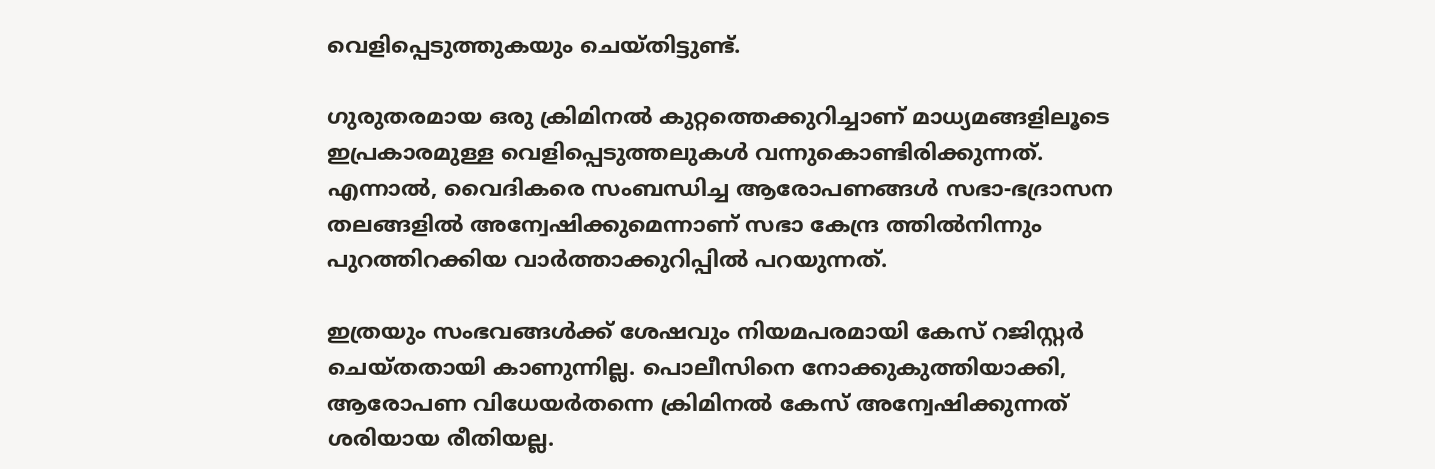വെളിപ്പെടുത്തുകയും ചെയ്തിട്ടുണ്ട്.

ഗുരുതരമായ ഒരു ക്രിമിനൽ കുറ്റത്തെക്കുറിച്ചാണ് മാധ്യമങ്ങളിലൂടെ ഇപ്രകാരമുള്ള വെളിപ്പെടുത്തലുകൾ വന്നുകൊണ്ടിരിക്കുന്നത്. എന്നാൽ, വൈദികരെ സംബന്ധിച്ച ആരോപണങ്ങൾ സഭാ-ഭദ്രാസന തലങ്ങളിൽ അന്വേഷിക്കുമെന്നാണ് സഭാ കേന്ദ്ര ത്തിൽനിന്നും പുറത്തിറക്കിയ വാർത്താക്കുറിപ്പിൽ പറയുന്നത്.

ഇത്രയും സംഭവങ്ങൾക്ക് ശേഷവും നിയമപരമായി കേസ് റജിസ്റ്റർ ചെയ്തതായി കാണുന്നില്ല. പൊലീസിനെ നോക്കുകുത്തിയാക്കി, ആരോപണ വിധേയർതന്നെ ക്രിമിനൽ കേസ് അന്വേഷിക്കുന്നത് ശരിയായ രീതിയല്ല.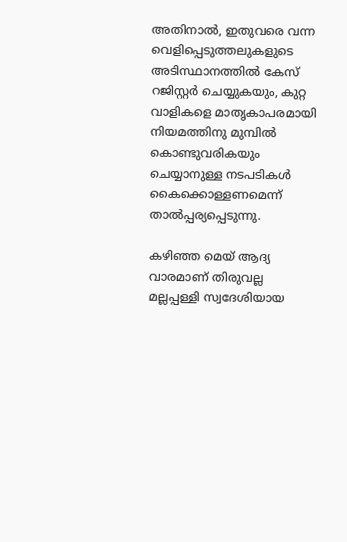അതിനാൽ, ഇതുവരെ വന്ന വെളിപ്പെടുത്തലുകളുടെ അടിസ്ഥാനത്തിൽ കേസ് റജിസ്റ്റർ ചെയ്യുകയും, കുറ്റ വാളികളെ മാതൃകാപരമായി നിയമത്തിനു മുമ്പിൽ കൊണ്ടുവരികയും ചെയ്യാനുള്ള നടപടികൾ കൈക്കൊള്ളണമെന്ന് താൽപ്പര്യപ്പെടുന്നു.

കഴിഞ്ഞ മെയ് ആദ്യ വാരമാണ് തിരുവല്ല മല്ലപ്പള്ളി സ്വദേശിയായ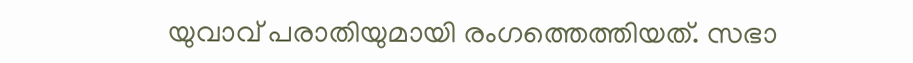യുവാവ് പരാതിയുമായി രംഗത്തെത്തിയത്. സഭാ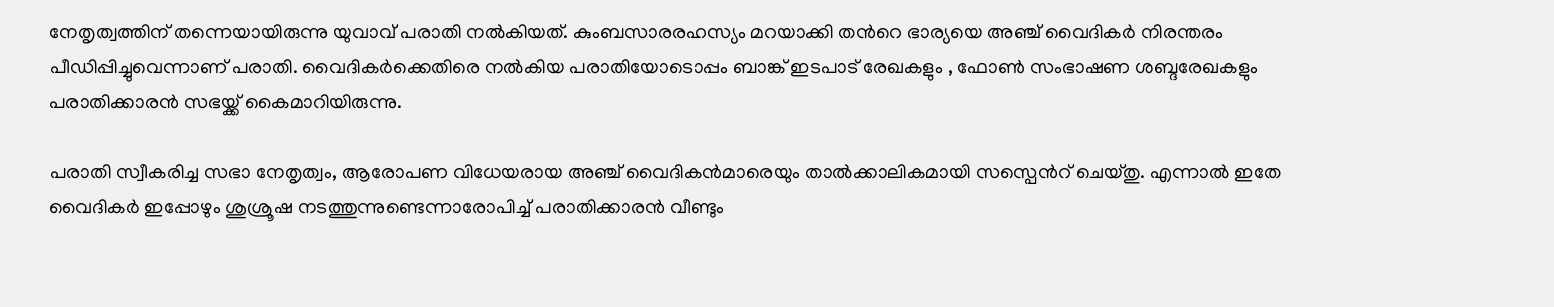നേതൃത്വത്തിന് തന്നെയായിരുന്നു യുവാവ് പരാതി നല്‍കിയത്. കുംബസാരരഹസ്യം മറയാക്കി തന്‍റെ ഭാര്യയെ അഞ്ച് വൈദികര്‍ നിരന്തരം പീഡിപ്പിച്ചുവെന്നാണ് പരാതി. വൈദികര്‍ക്കെതിരെ നല്‍കിയ പരാതിയോടൊപ്പം ബാങ്ക് ഇടപാട് രേഖകളും , ഫോണ്‍ സംഭാഷണ ശബ്ദരേഖകളും പരാതിക്കാരന്‍ സഭയ്ക്ക് കൈമാറിയിരുന്നു.

പരാതി സ്വീകരിച്ച സഭാ നേതൃത്വം, ആരോപണ വിധേയരായ അഞ്ച് വൈദികന്‍മാരെയും താല്‍ക്കാലികമായി സസ്പെന്‍റ് ചെയ്തു. എന്നാല്‍ ഇതേ വൈദികര്‍ ഇപ്പോഴും ശുശ്രൂഷ നടത്തുന്നുണ്ടെന്നാരോപിച്ച് പരാതിക്കാരന്‍ വീണ്ടും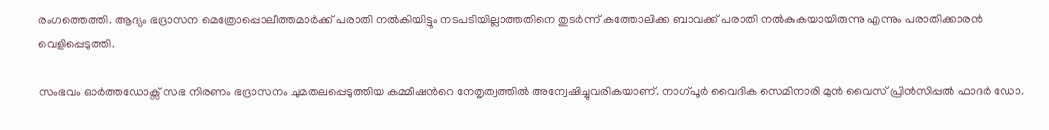രംഗത്തെത്തി. ആദ്യം ഭദ്രാസന മെത്രോപ്പൊലീത്തമാര്‍ക്ക് പരാതി നല്‍കിയിട്ടും നടപടിയില്ലാത്തതിനെ തുടര്‍ന്ന് കത്തോലിക്ക ബാവക്ക് പരാതി നല്‍കുകയായിരുന്നു എന്നും പരാതിക്കാരന്‍ വെളിപ്പെടുത്തി.

സംഭവം ഓര്‍ത്തഡോക്സ് സഭ നിരണം ഭദ്രാസനം ചുമതലപ്പെടുത്തിയ കമ്മീഷന്‍റെ നേതൃത്വത്തില്‍ അന്വേഷിച്ചുവരികയാണ്. നാഗ്പൂര്‍ വൈദിക സെമിനാരി മുന്‍ വൈസ് പ്രിന്‍സിപ്പല്‍ ഫാദര്‍ ഡോ.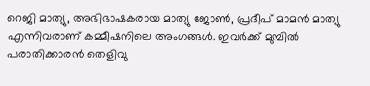റെജി മാത്യു, അഭിഭാഷകരായ മാത്യു ജോണ്‍, പ്രദീപ് മാമന്‍ മാത്യു എന്നിവരാണ് കമ്മീഷനിലെ അംഗങ്ങള്‍. ഇവര്‍ക്ക് മുമ്പില്‍ പരാതിക്കാരന്‍ തെളിവു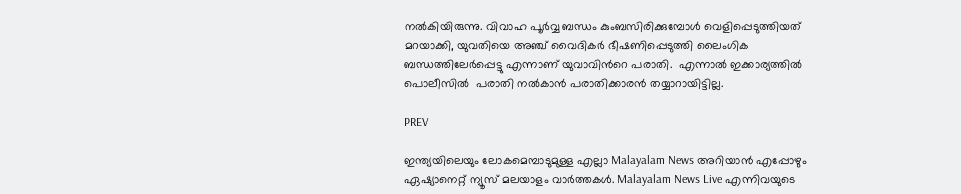നല്‍കിയിരുന്നു. വിവാഹ പൂര്‍വ്വ ബന്ധം കുംബസിരിക്കുമ്പോള്‍ വെളിപ്പെടുത്തിയത് മറയാക്കി, യുവതിയെ അഞ്ച് വൈദികര്‍ ഭീഷണിപ്പെടുത്തി ലൈംഗിക ബന്ധത്തിലേര്‍പ്പെട്ടു എന്നാണ് യുവാവിന്‍റെ പരാതി.  എന്നാല്‍ ഇക്കാര്യത്തില്‍ പൊലീസില്‍  പരാതി നല്‍കാന്‍ പരാതിക്കാരന്‍ തയ്യാറായിട്ടില്ല.

PREV

ഇന്ത്യയിലെയും ലോകമെമ്പാടുമുള്ള എല്ലാ Malayalam News അറിയാൻ എപ്പോഴും ഏഷ്യാനെറ്റ് ന്യൂസ് മലയാളം വാർത്തകൾ. Malayalam News Live എന്നിവയുടെ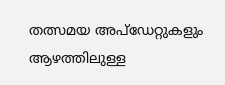തത്സമയ അപ്‌ഡേറ്റുകളും ആഴത്തിലുള്ള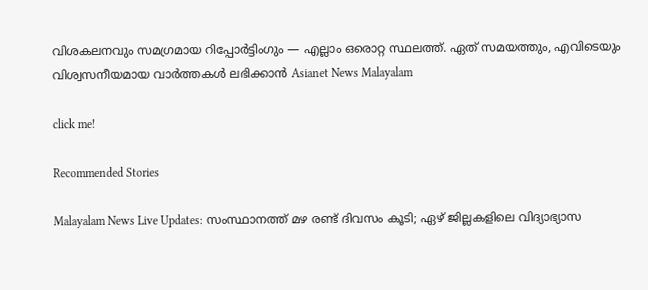വിശകലനവും സമഗ്രമായ റിപ്പോർട്ടിംഗും — എല്ലാം ഒരൊറ്റ സ്ഥലത്ത്. ഏത് സമയത്തും, എവിടെയും വിശ്വസനീയമായ വാർത്തകൾ ലഭിക്കാൻ Asianet News Malayalam

click me!

Recommended Stories

Malayalam News Live Updates: സംസ്ഥാനത്ത് മഴ രണ്ട് ദിവസം കൂടി; ഏഴ് ജില്ലകളിലെ വിദ്യാഭ്യാസ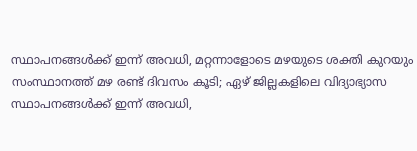സ്ഥാപനങ്ങൾക്ക് ഇന്ന് അവധി, മറ്റന്നാളോടെ മഴയുടെ ശക്തി കുറയും
സംസ്ഥാനത്ത് മഴ രണ്ട് ദിവസം കൂടി; ഏഴ് ജില്ലകളിലെ വിദ്യാഭ്യാസ സ്ഥാപനങ്ങൾക്ക് ഇന്ന് അവധി,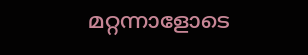മറ്റന്നാളോടെ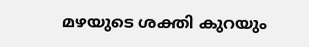മഴയുടെ ശക്തി കുറയും